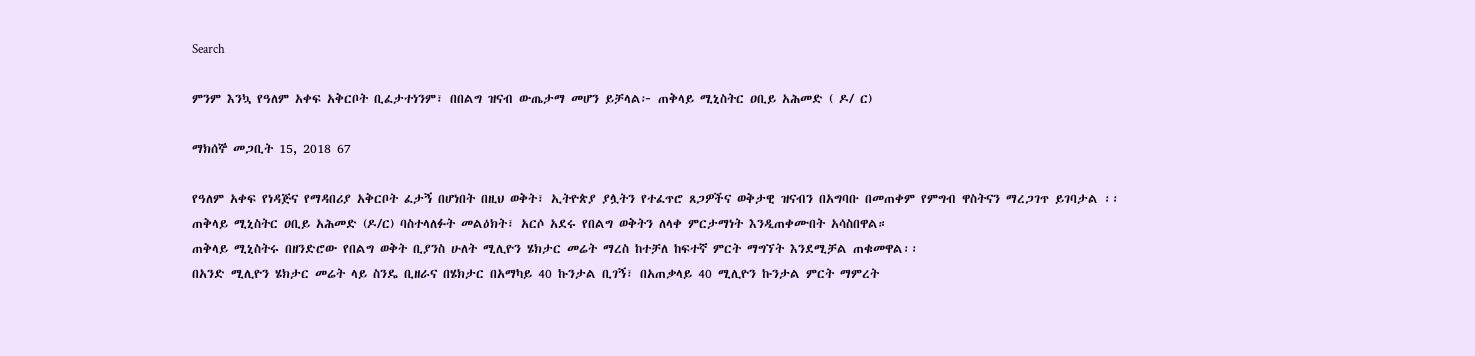Search

ምንም እንኳ የዓለም አቀፍ አቅርቦት ቢፈታተነንም፣ በበልግ ዝናብ ውጤታማ መሆን ይቻላል፦ ጠቅላይ ሚኒስትር ዐቢይ አሕመድ ( ዶ/ ር)

ማክሰኞ መጋቢት 15, 2018 67

የዓለም አቀፍ የነዳጅና የማዳበሪያ አቅርቦት ፈታኝ በሆነበት በዚህ ወቅት፣ ኢትዮጵያ ያሏትን የተፈጥሮ ጸጋዎችና ወቅታዊ ዝናብን በአግባቡ በመጠቀም የምግብ ዋስትናን ማረጋገጥ ይገባታል ፡፡
ጠቅላይ ሚኒስትር ዐቢይ አሕመድ (ዶ/ር) ባስተላለፉት መልዕክት፣ አርሶ አደሩ የበልግ ወቅትን ለላቀ ምርታማነት እንዲጠቀሙበት አሳስበዋል።
ጠቅላይ ሚኒስትሩ በዘንድሮው የበልግ ወቅት ቢያንስ ሁለት ሚሊዮን ሄክታር መሬት ማረስ ከተቻለ ከፍተኛ ምርት ማግኘት እንደሚቻል ጠቁመዋል፡፡
በአንድ ሚሊዮን ሄክታር መሬት ላይ ስንዴ ቢዘራና በሄክታር በአማካይ 40 ኩንታል ቢገኝ፣ በአጠቃላይ 40 ሚሊዮን ኩንታል ምርት ማምረት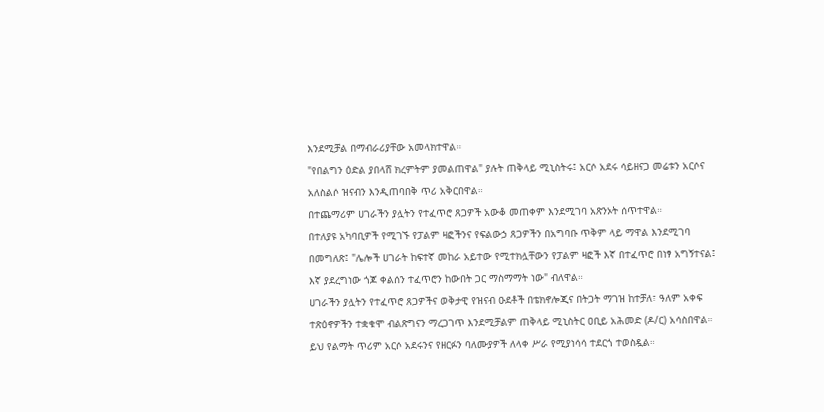እንደሚቻል በማብራሪያቸው አመላክተዋል።
"የበልግን ዕድል ያበላሸ ክረምትም ያመልጠዋል" ያሉት ጠቅላይ ሚኒስትሩ፤ አርሶ አደሩ ሳይዘናጋ መሬቱን አርሶና አለስልሶ ዝናብን እንዲጠባበቅ ጥሪ አቅርበዋል።
በተጨማሪም ሀገራችን ያሏትን የተፈጥሮ ጸጋዎች አውቆ መጠቀም እንደሚገባ አጽንኦት ሰጥተዋል።
በተለያዩ አካባቢዎች የሚገኙ የፓልም ዛፎችንና የፍልውኃ ጸጋዎችን በአግባቡ ጥቅም ላይ ማዋል እንደሚገባ በመግለጽ፤ "ሌሎች ሀገራት ከፍተኛ መከራ አይተው የሚተክሏቸውን የፓልም ዛፎች እኛ በተፈጥሮ በነፃ አግኝተናል፤ እኛ ያደረግነው ጎጆ ቀልሰን ተፈጥሮን ከውበት ጋር ማስማማት ነው" ብለዋል።
ሀገራችን ያሏትን የተፈጥሮ ጸጋዎችና ወቅታዊ የዝናብ ዑደቶች በቴክኖሎጂና በትጋት ማገዝ ከተቻለ፣ ዓለም አቀፍ ተጽዕኖዎችን ተቋቁሞ ብልጽግናን ማረጋገጥ እንደሚቻልም ጠቅላይ ሚኒስትር ዐቢይ አሕመድ (ዶ/ር) አሳስበዋል።
ይህ የልማት ጥሪም አርሶ አደሩንና የዘርፉን ባለሙያዎች ለላቀ ሥራ የሚያነሳሳ ተደርጎ ተወስዷል።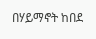በሃይማኖት ከበደ